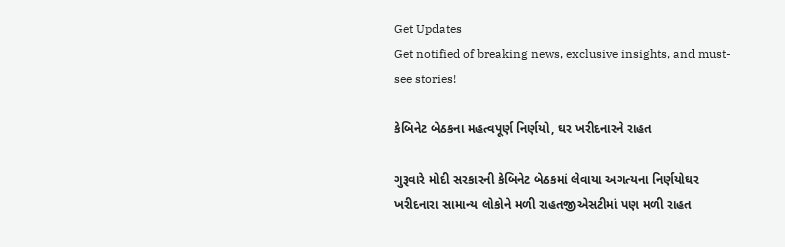Get Updates
Get notified of breaking news, exclusive insights, and must-see stories!

કેબિનેટ બેઠકના મહત્વપૂર્ણ નિર્ણયો, ઘર ખરીદનારને રાહત

ગુરૂવારે મોદી સરકારની કેબિનેટ બેઠકમાં લેવાયા અગત્યના નિર્ણયોઘર ખરીદનારા સામાન્ય લોકોને મળી રાહતજીએસટીમાં પણ મળી રાહત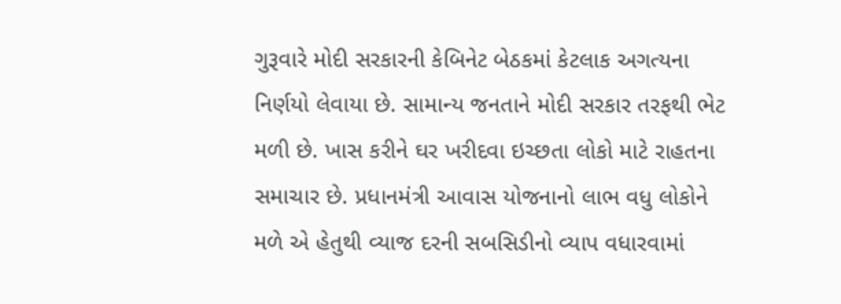ગુરૂવારે મોદી સરકારની કેબિનેટ બેઠકમાં કેટલાક અગત્યના નિર્ણયો લેવાયા છે. સામાન્ય જનતાને મોદી સરકાર તરફથી ભેટ મળી છે. ખાસ કરીને ઘર ખરીદવા ઇચ્છતા લોકો માટે રાહતના સમાચાર છે. પ્રધાનમંત્રી આવાસ યોજનાનો લાભ વધુ લોકોને મળે એ હેતુથી વ્યાજ દરની સબસિડીનો વ્યાપ વધારવામાં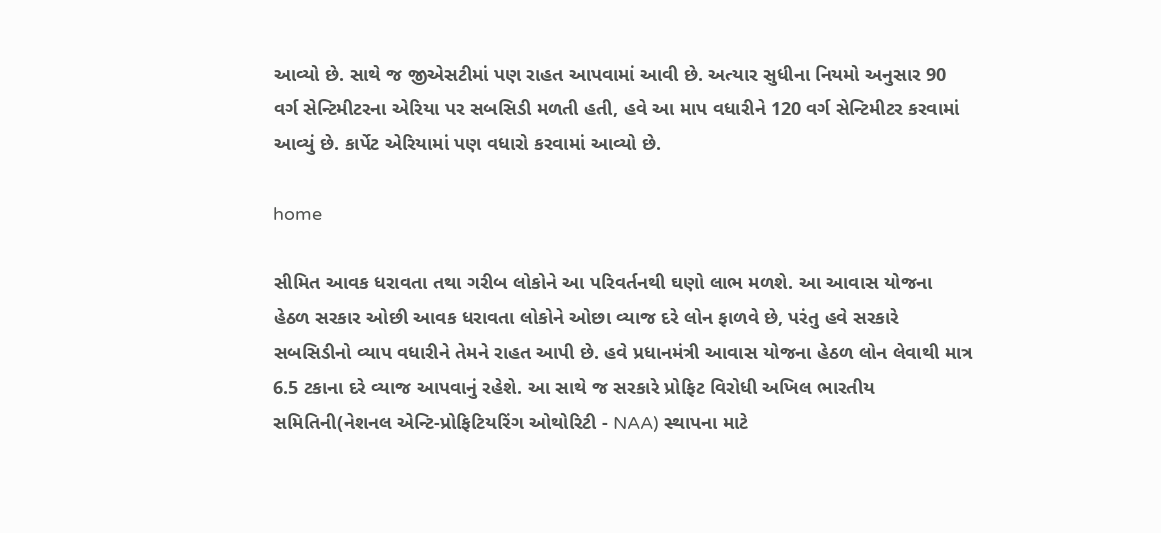આવ્યો છે. સાથે જ જીએસટીમાં પણ રાહત આપવામાં આવી છે. અત્યાર સુધીના નિયમો અનુસાર 90 વર્ગ સેન્ટિમીટરના એરિયા પર સબસિડી મળતી હતી, હવે આ માપ વધારીને 120 વર્ગ સેન્ટિમીટર કરવામાં આવ્યું છે. કાર્પેટ એરિયામાં પણ વધારો કરવામાં આવ્યો છે.

home

સીમિત આવક ધરાવતા તથા ગરીબ લોકોને આ પરિવર્તનથી ઘણો લાભ મળશે. આ આવાસ યોજના હેઠળ સરકાર ઓછી આવક ધરાવતા લોકોને ઓછા વ્યાજ દરે લોન ફાળવે છે, પરંતુ હવે સરકારે સબસિડીનો વ્યાપ વધારીને તેમને રાહત આપી છે. હવે પ્રધાનમંત્રી આવાસ યોજના હેઠળ લોન લેવાથી માત્ર 6.5 ટકાના દરે વ્યાજ આપવાનું રહેશે. આ સાથે જ સરકારે પ્રોફિટ વિરોધી અખિલ ભારતીય સમિતિની(નેશનલ એન્ટિ-પ્રોફિટિયરિંગ ઓથોરિટી - NAA) સ્થાપના માટે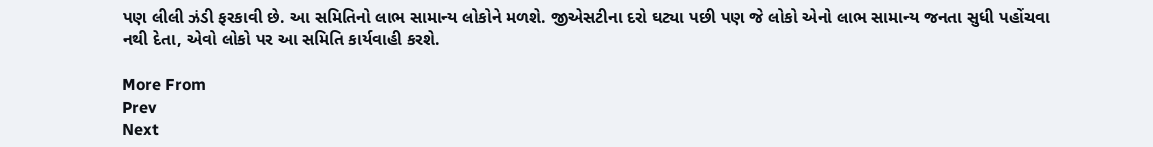પણ લીલી ઝંડી ફરકાવી છે. આ સમિતિનો લાભ સામાન્ય લોકોને મળશે. જીએસટીના દરો ઘટ્યા પછી પણ જે લોકો એનો લાભ સામાન્ય જનતા સુધી પહોંચવા નથી દેતા, એવો લોકો પર આ સમિતિ કાર્યવાહી કરશે.

More From
Prev
Next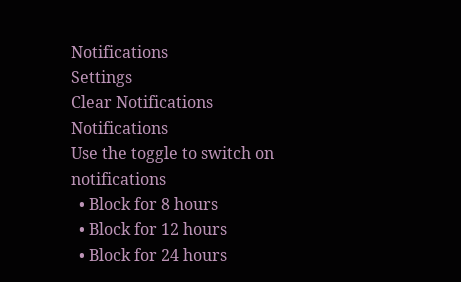Notifications
Settings
Clear Notifications
Notifications
Use the toggle to switch on notifications
  • Block for 8 hours
  • Block for 12 hours
  • Block for 24 hours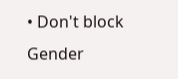• Don't block
Gender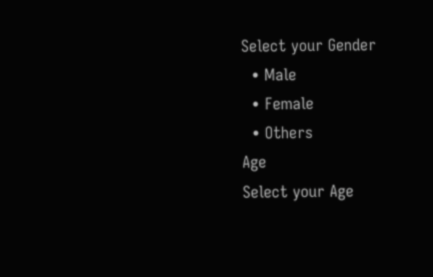Select your Gender
  • Male
  • Female
  • Others
Age
Select your Age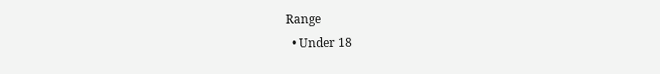Range
  • Under 18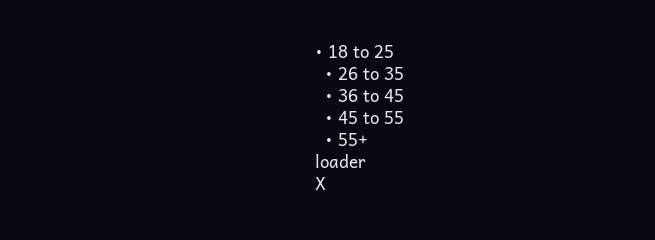• 18 to 25
  • 26 to 35
  • 36 to 45
  • 45 to 55
  • 55+
loader
X